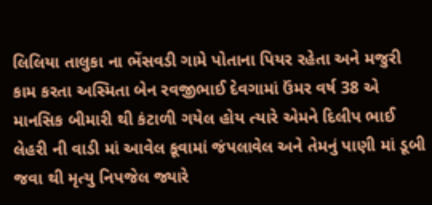લિલિયા તાલુકા ના ભેંસવડી ગામે પોતાના પિયર રહેતા અને મજુરી કામ કરતા અસ્મિતા બેન રવજીભાઈ દેવગામાં ઉંમર વર્ષ 38 એ માનસિક બીમારી થી કંટાળી ગયેલ હોય ત્યારે એમને દિલીપ ભાઈ લેહરી ની વાડી માં આવેલ કૂવામાં જંપલાવેલ અને તેમનું પાણી માં ડૂબી જવા થી મૃત્યુ નિપજેલ જ્યારે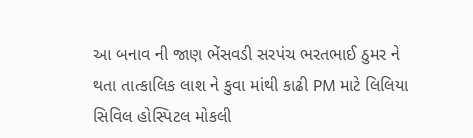આ બનાવ ની જાણ ભેંસવડી સરપંચ ભરતભાઈ ઠુમર ને થતા તાત્કાલિક લાશ ને કુવા માંથી કાઢી PM માટે લિલિયા સિવિલ હોસ્પિટલ મોકલી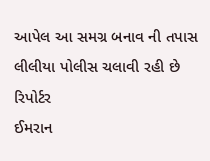આપેલ આ સમગ્ર બનાવ ની તપાસ લીલીયા પોલીસ ચલાવી રહી છે
રિપોર્ટર
ઈમરાન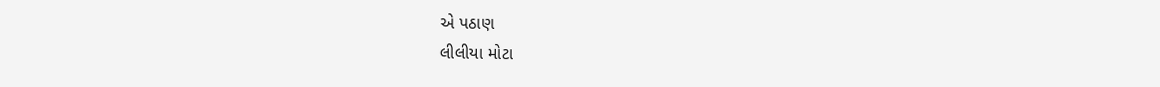એ પઠાણ
લીલીયા મોટા